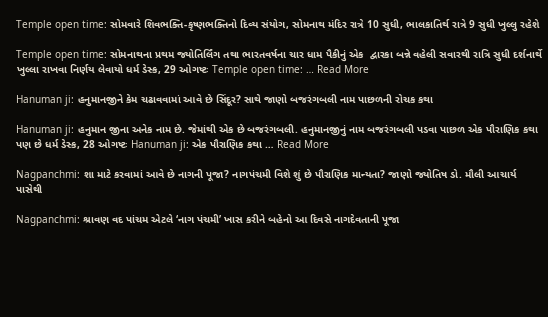Temple open time: સોમવારે શિવભક્તિ-કૃષ્ણભક્તિનો દિવ્ય સંયોગ, સોમનાથ મંદિર રાત્રે 10 સુધી, ભાલકાતિર્થ રાત્રે 9 સુધી ખુલ્લુ રહેશે

Temple open time: સોમનાથના પ્રથમ જ્યોતિર્લિંગ તથા ભારતવર્ષના ચાર ધામ પૈકીનું એક  દ્વારકા બન્ને વહેલી સવારથી રાત્રિ સુધી દર્શનાર્થે ખુલ્લા રાખવા નિર્ણય લેવાયો ધર્મ ડેસ્ક, 29 ઓગષ્ટઃ Temple open time: … Read More

Hanuman ji: હનુમાનજીને કેમ ચઢાવવામાં આવે છે સિંદૂર? સાથે જાણો બજરંગબલી નામ પાછળની રોચક કથા

Hanuman ji: હનુમાન જીના અનેક નામ છે. જેમાંથી એક છે બજરંગબલી. હનુમાનજીનું નામ બજરંગબલી પડવા પાછળ એક પૌરાણિક કથા પણ છે ધર્મ ડેસ્ક, 28 ઓગષ્ટઃ Hanuman ji: એક પૌરાણિક કથા … Read More

Nagpanchmi: શા માટે કરવામાં આવે છે નાગની પૂજા? નાગપંચમી વિશે શું છે પૌરાણિક માન્યતા? જાણો જ્યોતિષ ડો. મૌલી આચાર્ય પાસેથી

Nagpanchmi: શ્રાવણ વદ પાંચમ એટલે ‘નાગ પંચમી’ ખાસ કરીને બહેનો આ દિવસે નાગદેવતાની પૂજા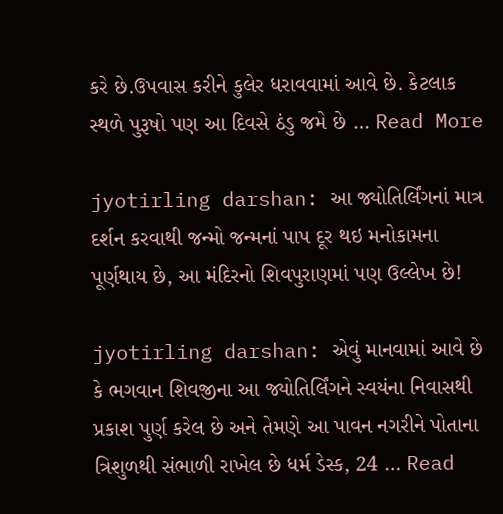કરે છે.ઉપવાસ કરીને કુલેર ધરાવવામાં આવે છે. કેટલાક સ્થળે પુરૂષો પણ આ દિવસે ઠંડુ જમે છે … Read More

jyotirling darshan: આ જ્યોતિર્લિંગનાં માત્ર દર્શન કરવાથી જન્મો જન્મનાં પાપ દૂર થઇ મનોકામના પૂર્ણથાય છે, આ મંદિરનો શિવપુરાણમાં પણ ઉલ્લેખ છે!

jyotirling darshan: એવું માનવામાં આવે છે કે ભગવાન શિવજીના આ જ્યોતિર્લિંગને સ્વયંના નિવાસથી પ્રકાશ પુર્ણ કરેલ છે અને તેમણે આ પાવન નગરીને પોતાના ત્રિશુળથી સંભાળી રાખેલ છે ધર્મ ડેસ્ક, 24 … Read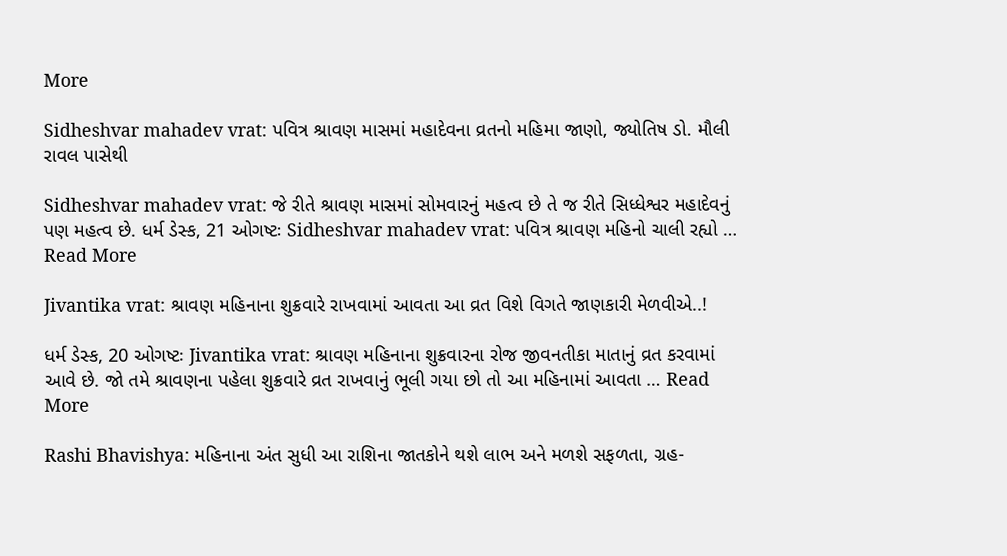More

Sidheshvar mahadev vrat: પવિત્ર શ્રાવણ માસમાં મહાદેવના વ્રતનો મહિમા જાણો, જ્યોતિષ ડો. મૌલી રાવલ પાસેથી

Sidheshvar mahadev vrat: જે રીતે શ્રાવણ માસમાં સોમવારનું મહત્વ છે તે જ રીતે સિધ્ધેશ્વર મહાદેવનું પણ મહત્વ છે. ધર્મ ડેસ્ક, 21 ઓગષ્ટઃ Sidheshvar mahadev vrat: પવિત્ર શ્રાવણ મહિનો ચાલી રહ્યો … Read More

Jivantika vrat: શ્રાવણ મહિનાના શુક્રવારે રાખવામાં આવતા આ વ્રત વિશે વિગતે જાણકારી મેળવીએ..!

ધર્મ ડેસ્ક, 20 ઓગષ્ટઃ Jivantika vrat: શ્રાવણ મહિનાના શુક્રવારના રોજ જીવનતીકા માતાનું વ્રત કરવામાં આવે છે. જો તમે શ્રાવણના પહેલા શુક્રવારે વ્રત રાખવાનું ભૂલી ગયા છો તો આ મહિનામાં આવતા … Read More

Rashi Bhavishya: મહિનાના અંત સુધી આ રાશિના જાતકોને થશે લાભ અને મળશે સફળતા, ગ્રહ-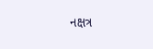નક્ષત્ર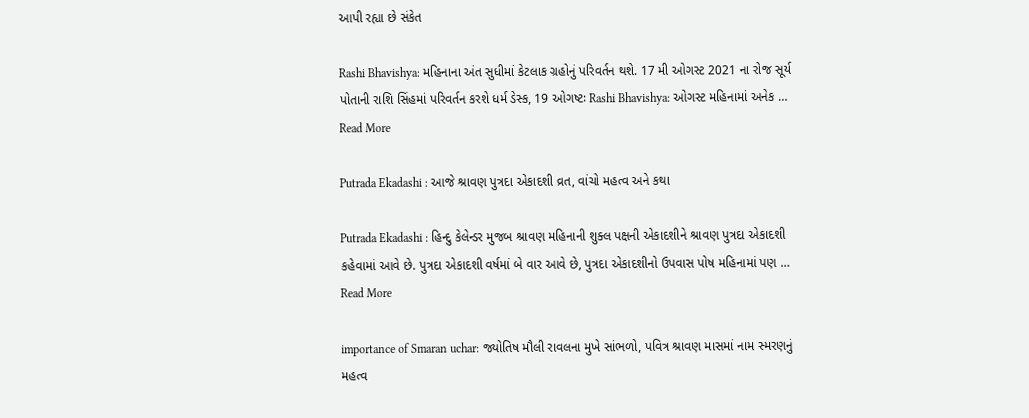આપી રહ્યા છે સંકેત

Rashi Bhavishya: મહિનાના અંત સુધીમાં કેટલાક ગ્રહોનું પરિવર્તન થશે. 17 મી ઓગસ્ટ 2021 ના રોજ સૂર્ય પોતાની રાશિ સિંહમાં પરિવર્તન કરશે ધર્મ ડેસ્ક, 19 ઓગષ્ટઃ Rashi Bhavishya: ઓગસ્ટ મહિનામાં અનેક … Read More

Putrada Ekadashi : આજે શ્રાવણ પુત્રદા એકાદશી વ્રત, વાંચો મહત્વ અને કથા

Putrada Ekadashi : હિન્દુ કેલેન્ડર મુજબ શ્રાવણ મહિનાની શુક્લ પક્ષની એકાદશીને શ્રાવણ પુત્રદા એકાદશી કહેવામાં આવે છે. પુત્રદા એકાદશી વર્ષમાં બે વાર આવે છે, પુત્રદા એકાદશીનો ઉપવાસ પોષ મહિનામાં પણ … Read More

importance of Smaran uchar: જ્યોતિષ મૌલી રાવલના મુખે સાંભળો, પવિત્ર શ્રાવણ માસમાં નામ સ્મરણનું મહત્વ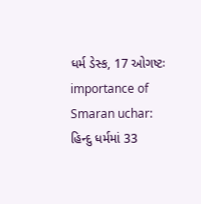ધર્મ ડેસ્ક, 17 ઓગષ્ટઃ importance of Smaran uchar: હિન્દુ ધર્મમાં 33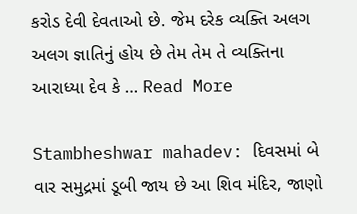કરોડ દેવી દેવતાઓ છે. જેમ દરેક વ્યક્તિ અલગ અલગ જ્ઞાતિનું હોય છે તેમ તેમ તે વ્યક્તિના આરાધ્યા દેવ કે … Read More

Stambheshwar mahadev: દિવસમાં બે વાર સમુદ્રમાં ડૂબી જાય છે આ શિવ મંદિર, જાણો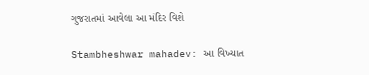ગુજરાતમાં આવેલા આ મંદિર વિશે

Stambheshwar mahadev: આ વિખ્યાત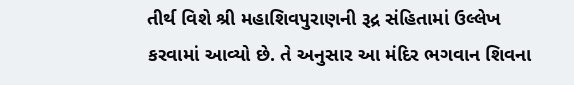તીર્થ વિશે શ્રી મહાશિવપુરાણની રૂદ્ર સંહિતામાં ઉલ્લેખ કરવામાં આવ્યો છે. તે અનુસાર આ મંદિર ભગવાન શિવના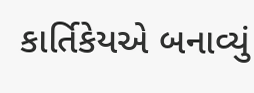કાર્તિકેયએ બનાવ્યું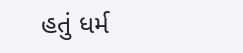હતું ધર્મ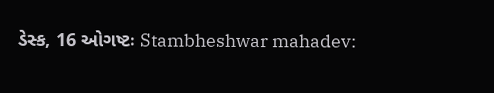ડેસ્ક, 16 ઓગષ્ટઃ Stambheshwar mahadev: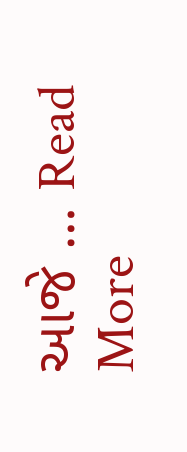આજે … Read More